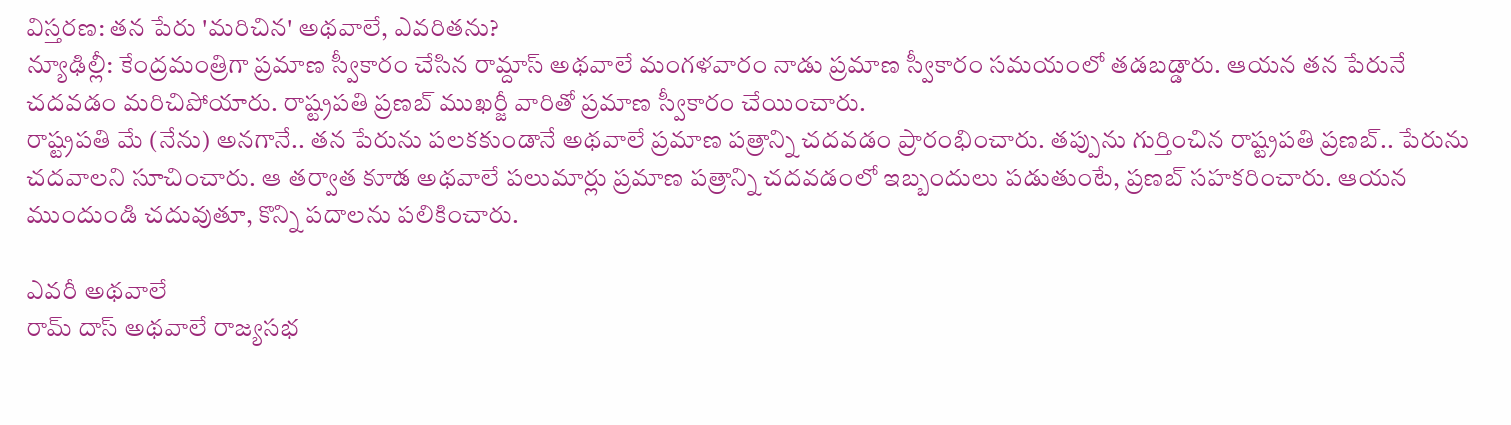విస్తరణ: తన పేరు 'మరిచిన' అథవాలే, ఎవరితను?
న్యూఢిల్లీ: కేంద్రమంత్రిగా ప్రమాణ స్వీకారం చేసిన రామ్దాస్ అథవాలే మంగళవారం నాడు ప్రమాణ స్వీకారం సమయంలో తడబడ్డారు. ఆయన తన పేరునే చదవడం మరిచిపోయారు. రాష్ట్రపతి ప్రణబ్ ముఖర్జీ వారితో ప్రమాణ స్వీకారం చేయించారు.
రాష్ట్రపతి మే (నేను) అనగానే.. తన పేరును పలకకుండానే అథవాలే ప్రమాణ పత్రాన్ని చదవడం ప్రారంభించారు. తప్పును గుర్తించిన రాష్ట్రపతి ప్రణబ్.. పేరును చదవాలని సూచించారు. ఆ తర్వాత కూాడ అథవాలే పలుమార్లు ప్రమాణ పత్రాన్ని చదవడంలో ఇబ్బందులు పడుతుంటే, ప్రణబ్ సహకరించారు. ఆయన ముందుండి చదువుతూ, కొన్ని పదాలను పలికించారు.

ఎవరీ అథవాలే
రామ్ దాస్ అథవాలే రాజ్యసభ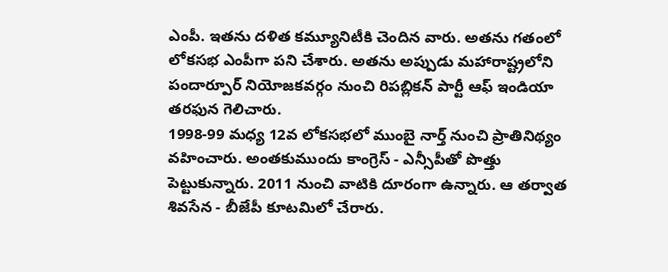ఎంపీ. ఇతను దళిత కమ్యూనిటీకి చెందిన వారు. అతను గతంలో లోకసభ ఎంపీగా పని చేశారు. అతను అప్పుడు మహారాష్ట్రలోని పందార్పూర్ నియోజకవర్గం నుంచి రిపబ్లికన్ పార్టీ ఆఫ్ ఇండియా తరఫున గెలిచారు.
1998-99 మధ్య 12వ లోకసభలో ముంబై నార్త్ నుంచి ప్రాతినిథ్యం వహించారు. అంతకుముందు కాంగ్రెస్ - ఎన్సీపీతో పొత్తు పెట్టుకున్నారు. 2011 నుంచి వాటికి దూరంగా ఉన్నారు. ఆ తర్వాత శివసేన - బీజేపీ కూటమిలో చేరారు.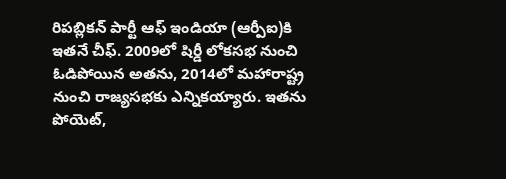రిపబ్లికన్ పార్టీ ఆఫ్ ఇండియా (ఆర్పీఐ)కి ఇతనే చీఫ్. 2009లో షిర్డీ లోకసభ నుంచి ఓడిపోయిన అతను, 2014లో మహారాష్ట్ర నుంచి రాజ్యసభకు ఎన్నికయ్యారు. ఇతను పోయెట్,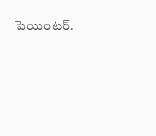పెయింటర్.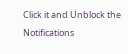Click it and Unblock the Notifications